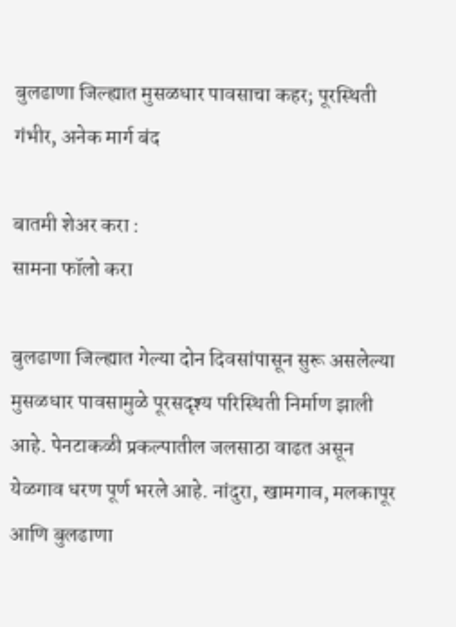बुलढाणा जिल्ह्यात मुसळधार पावसाचा कहर; पूरस्थिती गंभीर, अनेक मार्ग बंद

बातमी शेअर करा :
सामना फॉलो करा

बुलढाणा जिल्ह्यात गेल्या दोन दिवसांपासून सुरू असलेल्या मुसळधार पावसामुळे पूरसदृश्य परिस्थिती निर्माण झाली आहे. पेनटाकळी प्रकल्पातील जलसाठा वाढत असून येळगाव धरण पूर्ण भरले आहे. नांदुरा, खामगाव, मलकापूर आणि बुलढाणा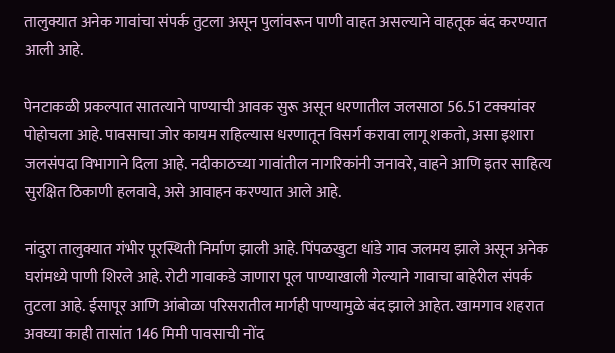तालुक्यात अनेक गावांचा संपर्क तुटला असून पुलांवरून पाणी वाहत असल्याने वाहतूक बंद करण्यात आली आहे.

पेनटाकळी प्रकल्पात सातत्याने पाण्याची आवक सुरू असून धरणातील जलसाठा 56.51 टक्क्यांवर पोहोचला आहे. पावसाचा जोर कायम राहिल्यास धरणातून विसर्ग करावा लागू शकतो, असा इशारा जलसंपदा विभागाने दिला आहे. नदीकाठच्या गावांतील नागरिकांनी जनावरे, वाहने आणि इतर साहित्य सुरक्षित ठिकाणी हलवावे, असे आवाहन करण्यात आले आहे.

नांदुरा तालुक्यात गंभीर पूरस्थिती निर्माण झाली आहे. पिंपळखुटा धांडे गाव जलमय झाले असून अनेक घरांमध्ये पाणी शिरले आहे. रोटी गावाकडे जाणारा पूल पाण्याखाली गेल्याने गावाचा बाहेरील संपर्क तुटला आहे. ईसापूर आणि आंबोळा परिसरातील मार्गही पाण्यामुळे बंद झाले आहेत. खामगाव शहरात अवघ्या काही तासांत 146 मिमी पावसाची नोंद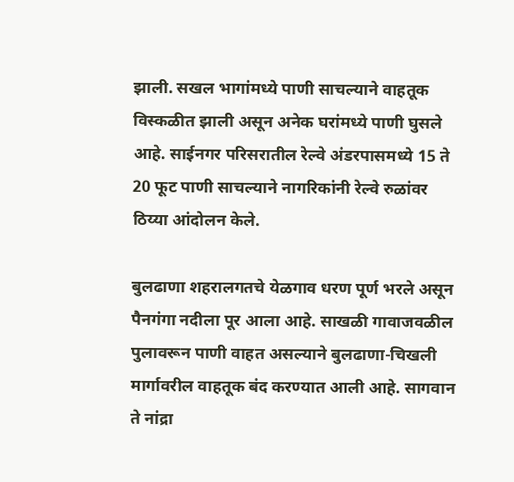झाली. सखल भागांमध्ये पाणी साचल्याने वाहतूक विस्कळीत झाली असून अनेक घरांमध्ये पाणी घुसले आहे. साईनगर परिसरातील रेल्वे अंडरपासमध्ये 15 ते 20 फूट पाणी साचल्याने नागरिकांनी रेल्वे रुळांवर ठिय्या आंदोलन केले.

बुलढाणा शहरालगतचे येळगाव धरण पूर्ण भरले असून पैनगंगा नदीला पूर आला आहे. साखळी गावाजवळील पुलावरून पाणी वाहत असल्याने बुलढाणा-चिखली मार्गावरील वाहतूक बंद करण्यात आली आहे. सागवान ते नांद्रा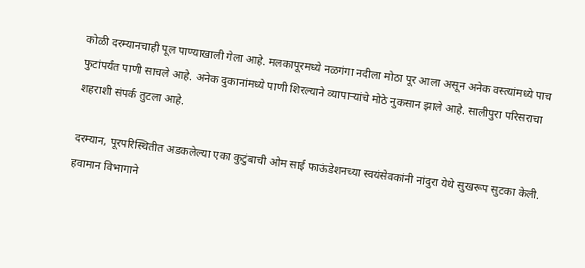कोळी दरम्यानचाही पूल पाण्याखाली गेला आहे. मलकापूरमध्ये नळगंगा नदीला मोठा पूर आला असून अनेक वस्त्यांमध्ये पाच फुटांपर्यंत पाणी साचले आहे. अनेक दुकानांमध्ये पाणी शिरल्याने व्यापाऱ्यांचे मोठे नुकसान झाले आहे. सालीपुरा परिसराचा शहराशी संपर्क तुटला आहे.

दरम्यान, पूरपरिस्थितीत अडकलेल्या एका कुटुंबाची ओम साई फाऊंडेशनच्या स्वयंसेवकांनी नांदुरा येथे सुखरूप सुटका केली. हवामान विभागाने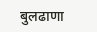बुलढाणा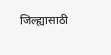जिल्ह्यासाठी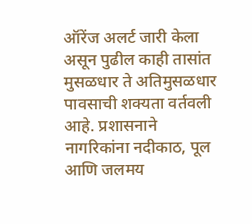ऑरेंज अलर्ट जारी केला असून पुढील काही तासांत मुसळधार ते अतिमुसळधार पावसाची शक्यता वर्तवली आहे. प्रशासनाने नागरिकांना नदीकाठ, पूल आणि जलमय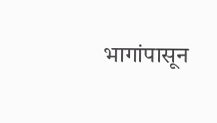भागांपासून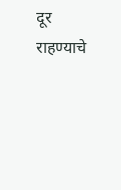दूर राहण्याचे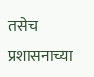तसेच प्रशासनाच्या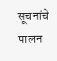सूचनांचे पालन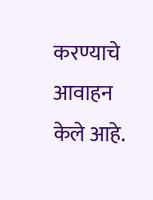करण्याचे आवाहन केले आहे.